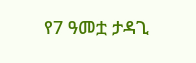የ7 ዓመቷ ታዳጊ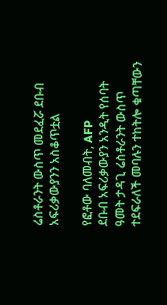ሬስቶራንት ውስጥ መደፈሯ ደቡብ አፍሪቃውያንን አስቆጥቷል

የፎቶው ባለመብት, AFP
ደቡብ አፍሪቃውያን አንዲት የሰባት ዓመት ታዳጊ ሬስቶራንት ውስጥ ተደፍራለች መባሉን ተከትሎ ቁጣቸውን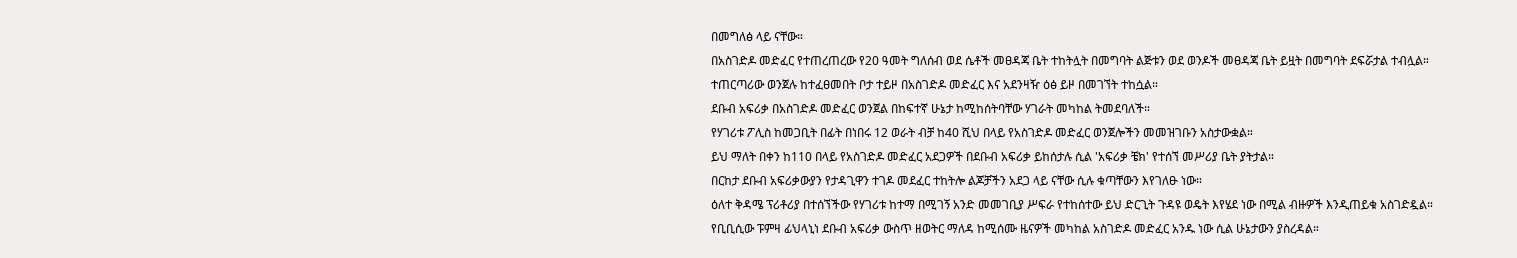በመግለፅ ላይ ናቸው።
በአስገድዶ መድፈር የተጠረጠረው የ20 ዓመት ግለሰብ ወደ ሴቶች መፀዳጃ ቤት ተከትሏት በመግባት ልጅቱን ወደ ወንዶች መፀዳጃ ቤት ይዟት በመግባት ደፍሯታል ተብሏል።
ተጠርጣሪው ወንጀሉ ከተፈፀመበት ቦታ ተይዞ በአስገድዶ መድፈር እና አደንዛዥ ዕፅ ይዞ በመገኘት ተከሷል።
ደቡብ አፍሪቃ በአስገድዶ መድፈር ወንጀል በከፍተኛ ሁኔታ ከሚከሰትባቸው ሃገራት መካከል ትመደባለች።
የሃገሪቱ ፖሊስ ከመጋቢት በፊት በነበሩ 12 ወራት ብቻ ከ40 ሺህ በላይ የአስገድዶ መድፈር ወንጀሎችን መመዝገቡን አስታውቋል።
ይህ ማለት በቀን ከ110 በላይ የአስገድዶ መድፈር አደጋዎች በደቡብ አፍሪቃ ይከሰታሉ ሲል 'አፍሪቃ ቼክ' የተሰኘ መሥሪያ ቤት ያትታል።
በርከታ ደቡብ አፍሪቃውያን የታዳጊዋን ተገዶ መደፈር ተከትሎ ልጆቻችን አደጋ ላይ ናቸው ሲሉ ቁጣቸውን እየገለፁ ነው።
ዕለተ ቅዳሜ ፕሪቶሪያ በተሰኘችው የሃገሪቱ ከተማ በሚገኝ አንድ መመገቢያ ሥፍራ የተከሰተው ይህ ድርጊት ጉዳዩ ወዴት እየሄደ ነው በሚል ብዙዎች እንዲጠይቁ አስገድዷል።
የቢቢሲው ፑምዛ ፊህላኒነ ደቡብ አፍሪቃ ውስጥ ዘወትር ማለዳ ከሚሰሙ ዜናዎች መካከል አስገድዶ መድፈር አንዱ ነው ሲል ሁኔታውን ያስረዳል።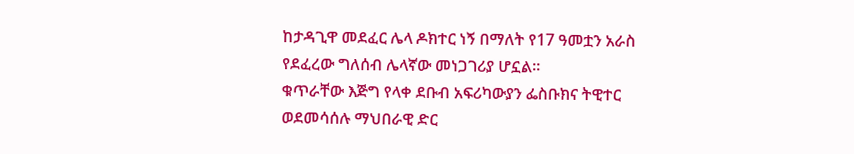ከታዳጊዋ መደፈር ሌላ ዶክተር ነኝ በማለት የ17 ዓመቷን አራስ የደፈረው ግለሰብ ሌላኛው መነጋገሪያ ሆኗል።
ቁጥራቸው እጅግ የላቀ ደቡብ አፍሪካውያን ፌስቡክና ትዊተር ወደመሳሰሉ ማህበራዊ ድር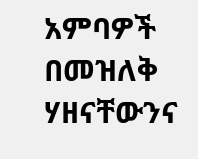አምባዎች በመዝለቅ ሃዘናቸውንና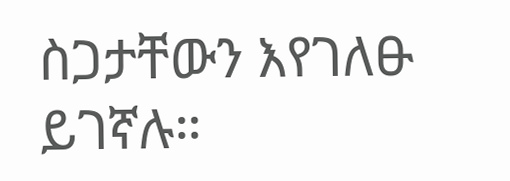ስጋታቸውን እየገለፁ ይገኛሉ።